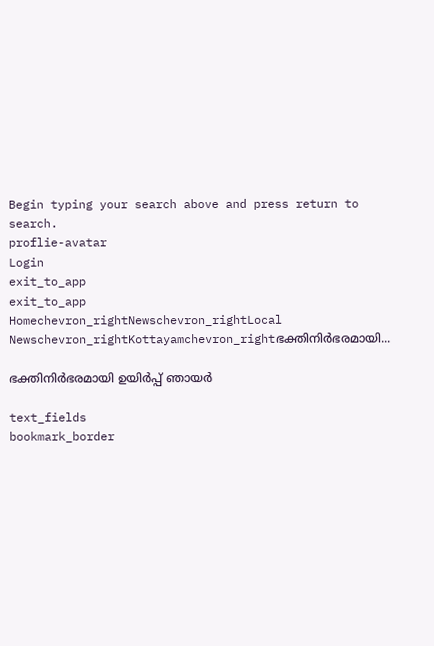Begin typing your search above and press return to search.
proflie-avatar
Login
exit_to_app
exit_to_app
Homechevron_rightNewschevron_rightLocal Newschevron_rightKottayamchevron_rightഭക്തിനിര്‍ഭരമായി...

ഭക്തിനിര്‍ഭരമായി ഉയിര്‍പ്പ് ഞായർ

text_fields
bookmark_border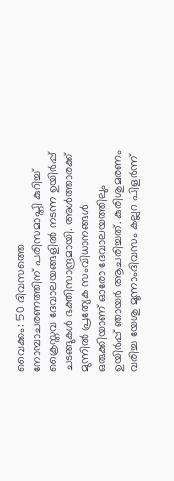വൈക്കം: 50 ദിവസത്തെ നോമ്പാചരണത്തിന് പരിസമാപ്തി കുറിച്ച് ക്രൈസ്തവ ദേവാലയങ്ങളില്‍ നടന്ന ഉയിര്‍പ്പ് ചടങ്ങുകള്‍ ഭക്തിസാന്ദ്രമായി. അള്‍ത്താരക്ക് മുന്നില്‍ പ്രത്യേക സംവിധാനങ്ങള്‍ ഒരുക്കിയാണ് ഓരോ ദേവാലയത്തിലും ഉയിര്‍പ്പ് ഞായര്‍ ആചരിച്ചത്. കുരിശുമരണം വരിച്ച യേശു മൂന്നാംദിവസം കല്ലറ പിളര്‍ന്ന്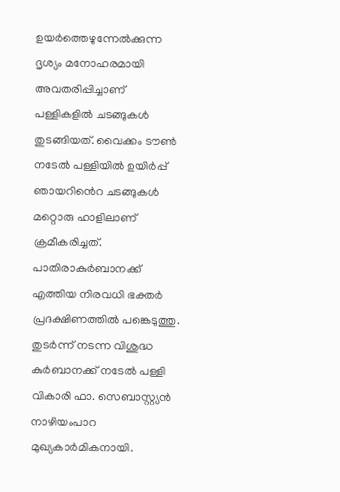ഉയര്‍ത്തെഴുന്നേല്‍ക്കുന്ന ദൃശ്യം മനോഹരമായി അവതരിപ്പിച്ചാണ് പള്ളികളില്‍ ചടങ്ങുകള്‍ തുടങ്ങിയത്. വൈക്കം ടൗണ്‍ നടേല്‍ പള്ളിയില്‍ ഉയിര്‍പ്പ് ഞായറി‍ൻെറ ചടങ്ങുകള്‍ മറ്റൊരു ഹാളിലാണ് ക്രമീകരിച്ചത്. പാതിരാകുര്‍ബാനക്ക് എത്തിയ നിരവധി ഭക്തര്‍ പ്രദക്ഷിണത്തില്‍ പങ്കെടുത്തു. തുടര്‍ന്ന് നടന്ന വിശുദ്ധ കുര്‍ബാനക്ക് നടേല്‍ പള്ളി വികാരി ഫാ. സെബാസ്റ്റ്യന്‍ നാഴിയംപാറ മുഖ്യകാര്‍മികനായി.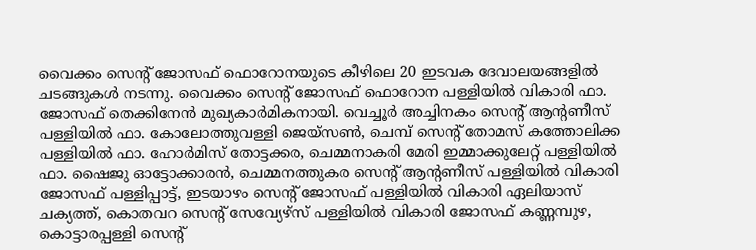വൈക്കം സെന്‍റ് ജോസഫ് ഫൊറോനയുടെ കീഴിലെ 20 ഇടവക ദേവാലയങ്ങളില്‍ ചടങ്ങുകള്‍ നടന്നു. വൈക്കം സെന്‍റ് ജോസഫ് ഫൊറോന പള്ളിയിൽ വികാരി ഫാ. ജോസഫ് തെക്കിനേന്‍ മുഖ്യകാര്‍മികനായി. വെച്ചൂര്‍ അച്ചിനകം സെന്‍റ് ആന്‍റണീസ് പള്ളിയില്‍ ഫാ. കോലോത്തുവള്ളി ജെയ്‌സണ്‍, ചെമ്പ് സെന്‍റ് തോമസ് കത്തോലിക്ക പള്ളിയില്‍ ഫാ. ഹോര്‍മിസ് തോട്ടക്കര, ചെമ്മനാകരി മേരി ഇമ്മാക്കുലേറ്റ് പള്ളിയില്‍ ഫാ. ഷൈജു ഓട്ടോക്കാരന്‍, ചെമ്മനത്തുകര സെന്‍റ് ആന്‍റണീസ് പള്ളിയില്‍ വികാരി ജോസഫ് പള്ളിപ്പാട്ട്, ഇടയാഴം സെന്‍റ് ജോസഫ് പള്ളിയില്‍ വികാരി ഏലിയാസ് ചക്യത്ത്, കൊതവറ സെന്‍റ് സേവ്യേഴ്‌സ് പള്ളിയില്‍ വികാരി ജോസഫ് കണ്ണമ്പുഴ, കൊട്ടാരപ്പള്ളി സെന്‍റ്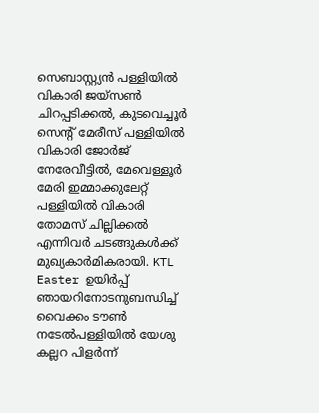സെബാസ്റ്റ്യന്‍ പള്ളിയില്‍ വികാരി ജയ്‌സണ്‍ ചിറപ്പടിക്കല്‍, കുടവെച്ചൂര്‍ സെന്‍റ് മേരീസ് പള്ളിയില്‍ വികാരി ജോര്‍ജ് നേരേവീട്ടില്‍, മേവെള്ളൂര്‍ മേരി ഇമ്മാക്കുലേറ്റ് പള്ളിയില്‍ വികാരി തോമസ് ചില്ലിക്കല്‍ എന്നിവർ ചടങ്ങുകള്‍ക്ക് മുഖ്യകാര്‍മികരായി. KTL Easter ഉയിര്‍പ്പ് ഞായറിനോടനുബന്ധിച്ച് വൈക്കം ടൗണ്‍ നടേല്‍പള്ളിയില്‍ യേശു കല്ലറ പിളര്‍ന്ന്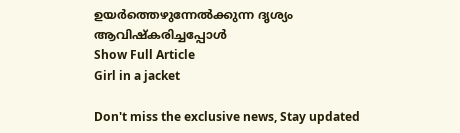ഉയര്‍ത്തെഴുന്നേല്‍ക്കുന്ന ദൃശ്യം ആവിഷ്‌കരിച്ചപ്പോള്‍
Show Full Article
Girl in a jacket

Don't miss the exclusive news, Stay updated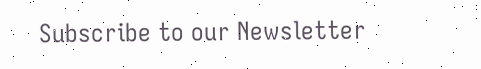Subscribe to our Newsletter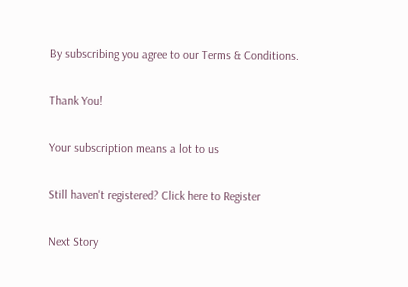By subscribing you agree to our Terms & Conditions.

Thank You!

Your subscription means a lot to us

Still haven't registered? Click here to Register

Next Story